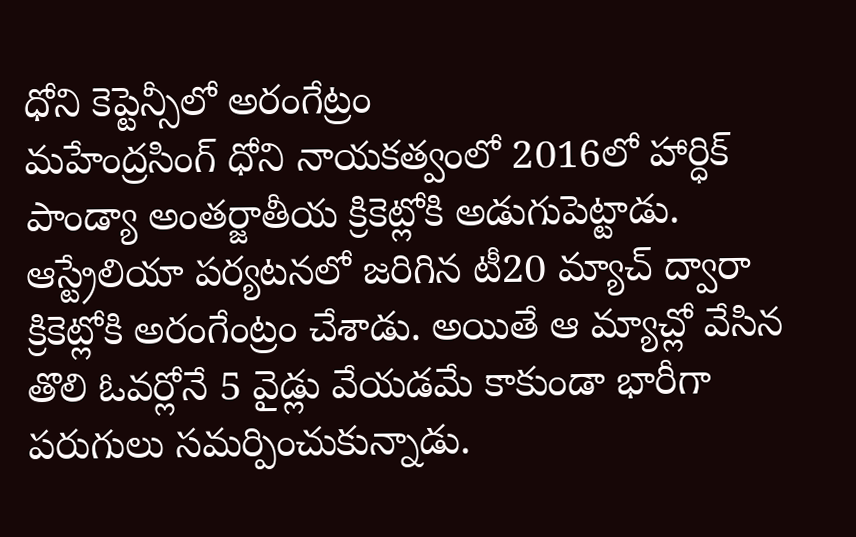ధోని కెప్టెన్సీలో అరంగేట్రం
మహేంద్రసింగ్ ధోని నాయకత్వంలో 2016లో హార్ధిక్ పాండ్యా అంతర్జాతీయ క్రికెట్లోకి అడుగుపెట్టాడు. ఆస్ట్రేలియా పర్యటనలో జరిగిన టీ20 మ్యాచ్ ద్వారా క్రికెట్లోకి అరంగేంట్రం చేశాడు. అయితే ఆ మ్యాచ్లో వేసిన తొలి ఓవర్లోనే 5 వైడ్లు వేయడమే కాకుండా భారీగా పరుగులు సమర్పించుకున్నాడు.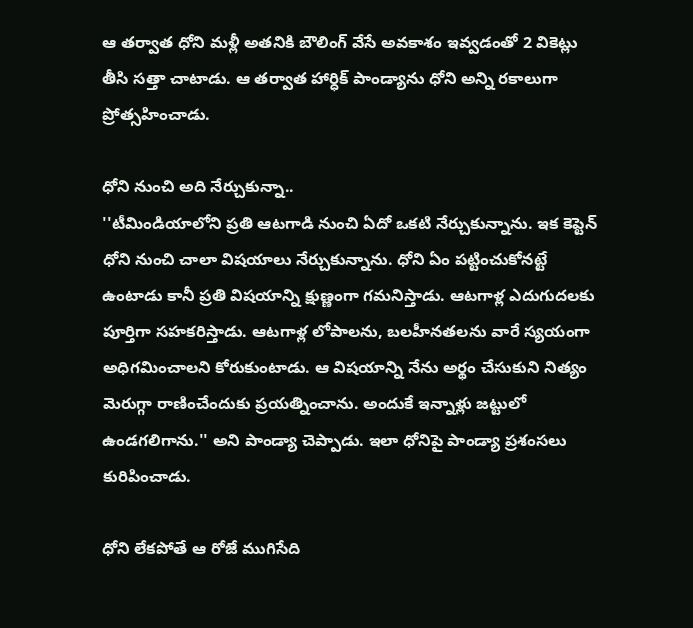ఆ తర్వాత ధోని మళ్లీ అతనికి బౌలింగ్ వేసే అవకాశం ఇవ్వడంతో 2 వికెట్లు తీసి సత్తా చాటాడు. ఆ తర్వాత హార్ధిక్ పాండ్యాను ధోని అన్ని రకాలుగా ప్రోత్సహించాడు.

ధోని నుంచి అది నేర్చుకున్నా..
''టీమిండియాలోని ప్రతి ఆటగాడి నుంచి ఏదో ఒకటి నేర్చుకున్నాను. ఇక కెప్టెన్ ధోని నుంచి చాలా విషయాలు నేర్చుకున్నాను. ధోని ఏం పట్టించుకోనట్టే ఉంటాడు కానీ ప్రతి విషయాన్ని క్షుణ్ణంగా గమనిస్తాడు. ఆటగాళ్ల ఎదుగుదలకు పూర్తిగా సహకరిస్తాడు. ఆటగాళ్ల లోపాలను, బలహీనతలను వారే స్యయంగా అధిగమించాలని కోరుకుంటాడు. ఆ విషయాన్ని నేను అర్థం చేసుకుని నిత్యం మెరుగ్గా రాణించేందుకు ప్రయత్నించాను. అందుకే ఇన్నాళ్లు జట్టులో ఉండగలిగాను.'' అని పాండ్యా చెప్పాడు. ఇలా ధోనిపై పాండ్యా ప్రశంసలు కురిపించాడు.

ధోని లేకపోతే ఆ రోజే ముగిసేది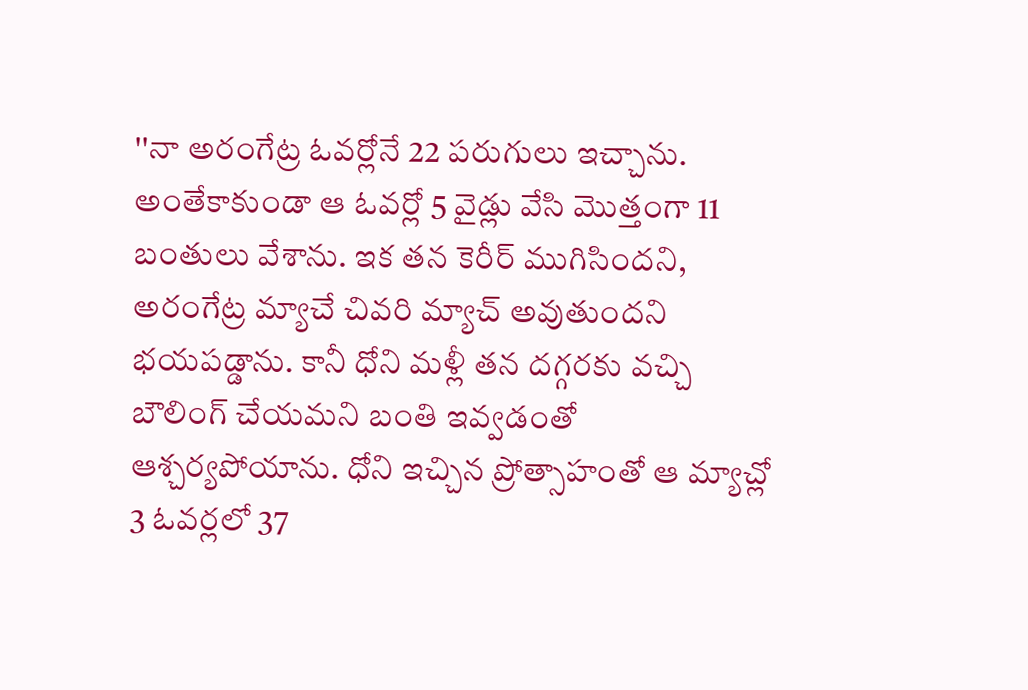''నా అరంగేట్ర ఓవర్లోనే 22 పరుగులు ఇచ్చాను. అంతేకాకుండా ఆ ఓవర్లో 5 వైడ్లు వేసి మొత్తంగా 11 బంతులు వేశాను. ఇక తన కెరీర్ ముగిసిందని, అరంగేట్ర మ్యాచే చివరి మ్యాచ్ అవుతుందని భయపడ్డాను. కానీ ధోని మళ్లీ తన దగ్గరకు వచ్చి బౌలింగ్ చేయమని బంతి ఇవ్వడంతో ఆశ్చర్యపోయాను. ధోని ఇచ్చిన ప్రోత్సాహంతో ఆ మ్యాచ్లో 3 ఓవర్లలో 37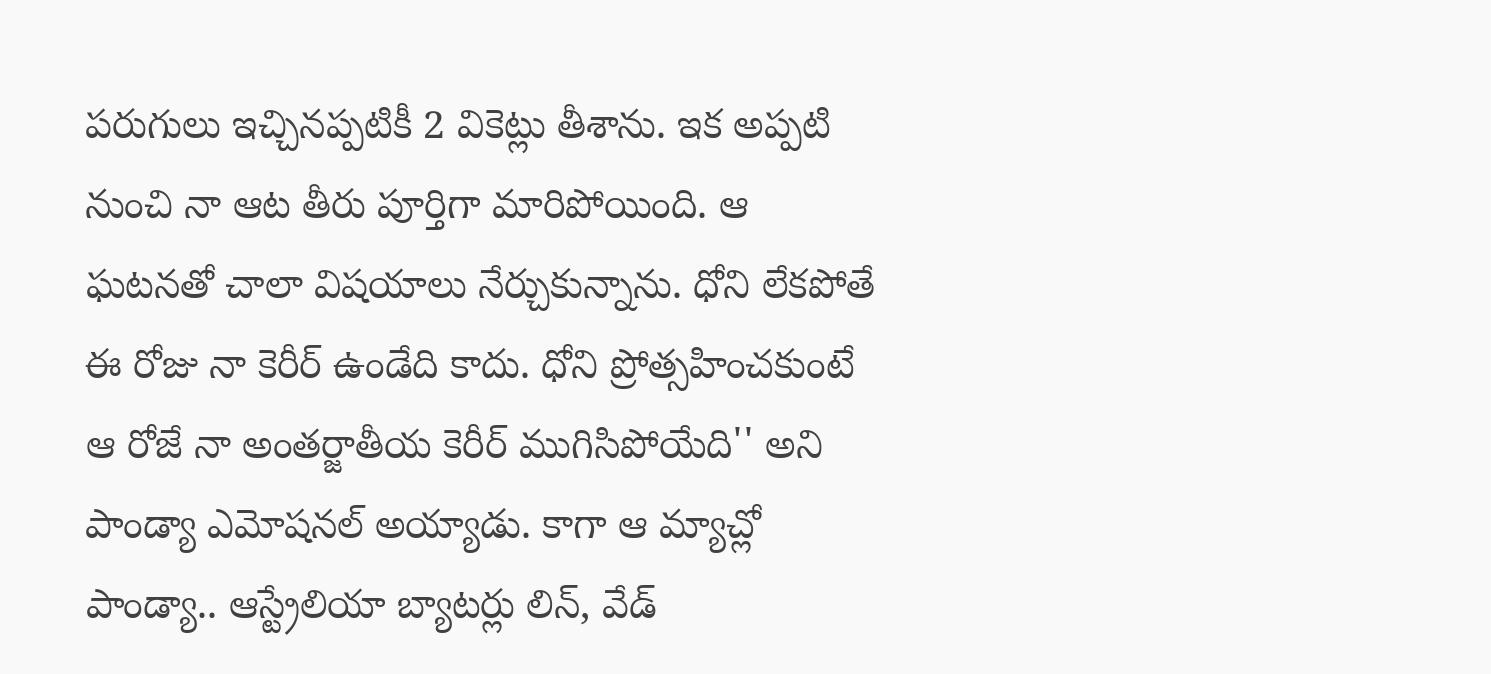పరుగులు ఇచ్చినప్పటికీ 2 వికెట్లు తీశాను. ఇక అప్పటి నుంచి నా ఆట తీరు పూర్తిగా మారిపోయింది. ఆ ఘటనతో చాలా విషయాలు నేర్చుకున్నాను. ధోని లేకపోతే ఈ రోజు నా కెరీర్ ఉండేది కాదు. ధోని ప్రోత్సహించకుంటే ఆ రోజే నా అంతర్జాతీయ కెరీర్ ముగిసిపోయేది'' అని పాండ్యా ఎమోషనల్ అయ్యాడు. కాగా ఆ మ్యాచ్లో పాండ్యా.. ఆస్ట్రేలియా బ్యాటర్లు లిన్, వేడ్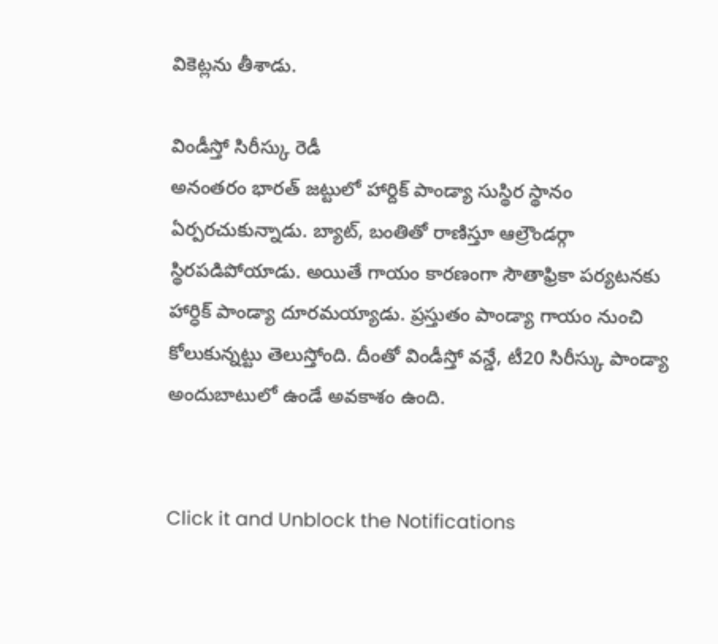వికెట్లను తీశాడు.

విండీస్తో సిరీస్కు రెడీ
అనంతరం భారత్ జట్టులో హార్దిక్ పాండ్యా సుస్థిర స్థానం ఏర్పరచుకున్నాడు. బ్యాట్, బంతితో రాణిస్తూ ఆల్రౌండర్గా స్థిరపడిపోయాడు. అయితే గాయం కారణంగా సౌతాఫ్రికా పర్యటనకు హార్ధిక్ పాండ్యా దూరమయ్యాడు. ప్రస్తుతం పాండ్యా గాయం నుంచి కోలుకున్నట్టు తెలుస్తోంది. దీంతో విండీస్తో వన్డే, టీ20 సిరీస్కు పాండ్యా అందుబాటులో ఉండే అవకాశం ఉంది.


Click it and Unblock the Notifications